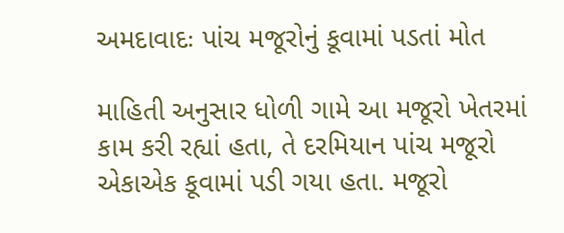અમદાવાદઃ પાંચ મજૂરોનું કૂવામાં પડતાં મોત

માહિતી અનુસાર ધોળી ગામે આ મજૂરો ખેતરમાં કામ કરી રહ્યાં હતા, તે દરમિયાન પાંચ મજૂરો એકાએક કૂવામાં પડી ગયા હતા. મજૂરો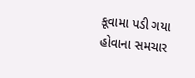કૂવામા પડી ગયા હોવાના સમચાર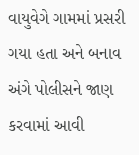વાયુવેગે ગામમાં પ્રસરી ગયા હતા અને બનાવ અંગે પોલીસને જાણ કરવામાં આવી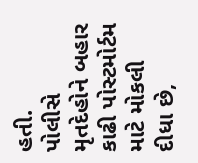હતી.
પોલીસે મૃતદેહોને બહાર કાઢી પોસ્ટમોર્ટમ માટે મોકલી દીધા છે,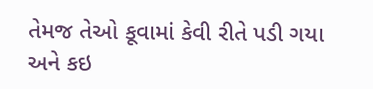તેમજ તેઓ કૂવામાં કેવી રીતે પડી ગયા અને કઇ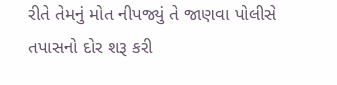રીતે તેમનું મોત નીપજ્યું તે જાણવા પોલીસે તપાસનો દોર શરૂ કરી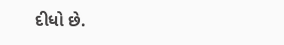દીધો છે.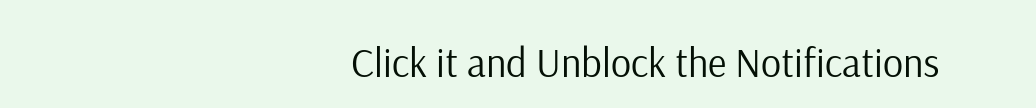Click it and Unblock the Notifications